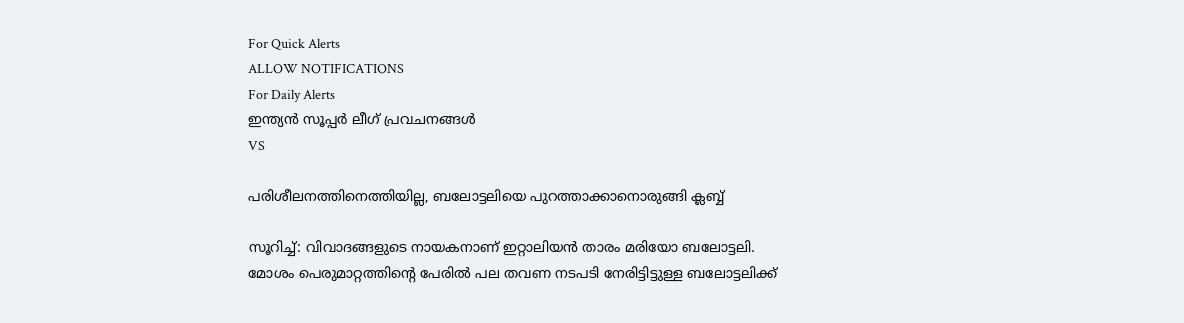For Quick Alerts
ALLOW NOTIFICATIONS
For Daily Alerts
ഇന്ത്യന്‍ സൂപ്പര്‍ ലീഗ്‌ പ്രവചനങ്ങൾ
VS

പരിശീലനത്തിനെത്തിയില്ല, ബലോട്ടലിയെ പുറത്താക്കാനൊരുങ്ങി ക്ലബ്ബ്

സൂറിച്ച്: വിവാദങ്ങളുടെ നായകനാണ് ഇറ്റാലിയന്‍ താരം മരിയോ ബലോട്ടലി. മോശം പെരുമാറ്റത്തിന്റെ പേരില്‍ പല തവണ നടപടി നേരിട്ടിട്ടുള്ള ബലോട്ടലിക്ക്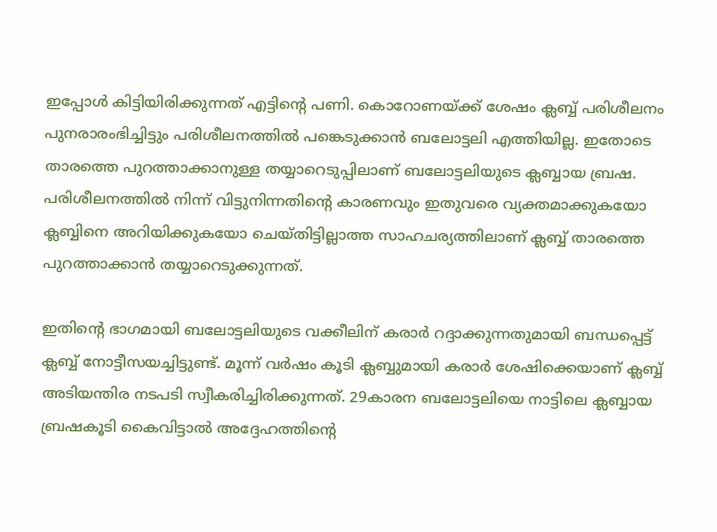ഇപ്പോള്‍ കിട്ടിയിരിക്കുന്നത് എട്ടിന്റെ പണി. കൊറോണയ്ക്ക് ശേഷം ക്ലബ്ബ് പരിശീലനം പുനരാരംഭിച്ചിട്ടും പരിശീലനത്തില്‍ പങ്കെടുക്കാന്‍ ബലോട്ടലി എത്തിയില്ല. ഇതോടെ താരത്തെ പുറത്താക്കാനുള്ള തയ്യാറെടുപ്പിലാണ് ബലോട്ടലിയുടെ ക്ലബ്ബായ ബ്രഷ. പരിശീലനത്തില്‍ നിന്ന് വിട്ടുനിന്നതിന്റെ കാരണവും ഇതുവരെ വ്യക്തമാക്കുകയോ ക്ലബ്ബിനെ അറിയിക്കുകയോ ചെയ്തിട്ടില്ലാത്ത സാഹചര്യത്തിലാണ് ക്ലബ്ബ് താരത്തെ പുറത്താക്കാന്‍ തയ്യാറെടുക്കുന്നത്.

ഇതിന്റെ ഭാഗമായി ബലോട്ടലിയുടെ വക്കീലിന് കരാര്‍ റദ്ദാക്കുന്നതുമായി ബന്ധപ്പെട്ട് ക്ലബ്ബ് നോട്ടീസയച്ചിട്ടുണ്ട്. മൂന്ന് വര്‍ഷം കൂടി ക്ലബ്ബുമായി കരാര്‍ ശേഷിക്കെയാണ് ക്ലബ്ബ് അടിയന്തിര നടപടി സ്വീകരിച്ചിരിക്കുന്നത്. 29കാരന ബലോട്ടലിയെ നാട്ടിലെ ക്ലബ്ബായ ബ്രഷകൂടി കൈവിട്ടാല്‍ അദ്ദേഹത്തിന്റെ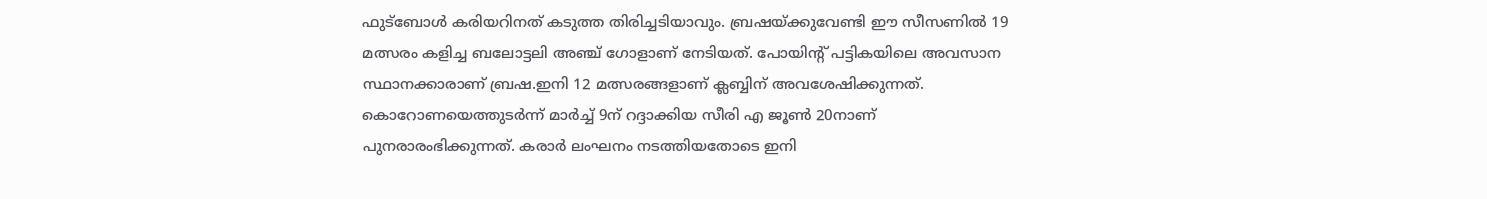ഫുട്‌ബോള്‍ കരിയറിനത് കടുത്ത തിരിച്ചടിയാവും. ബ്രഷയ്ക്കുവേണ്ടി ഈ സീസണില്‍ 19 മത്സരം കളിച്ച ബലോട്ടലി അഞ്ച് ഗോളാണ് നേടിയത്. പോയിന്റ് പട്ടികയിലെ അവസാന സ്ഥാനക്കാരാണ് ബ്രഷ.ഇനി 12 മത്സരങ്ങളാണ് ക്ലബ്ബിന് അവശേഷിക്കുന്നത്. കൊറോണയെത്തുടര്‍ന്ന് മാര്‍ച്ച് 9ന് റദ്ദാക്കിയ സീരി എ ജൂണ്‍ 20നാണ് പുനരാരംഭിക്കുന്നത്. കരാര്‍ ലംഘനം നടത്തിയതോടെ ഇനി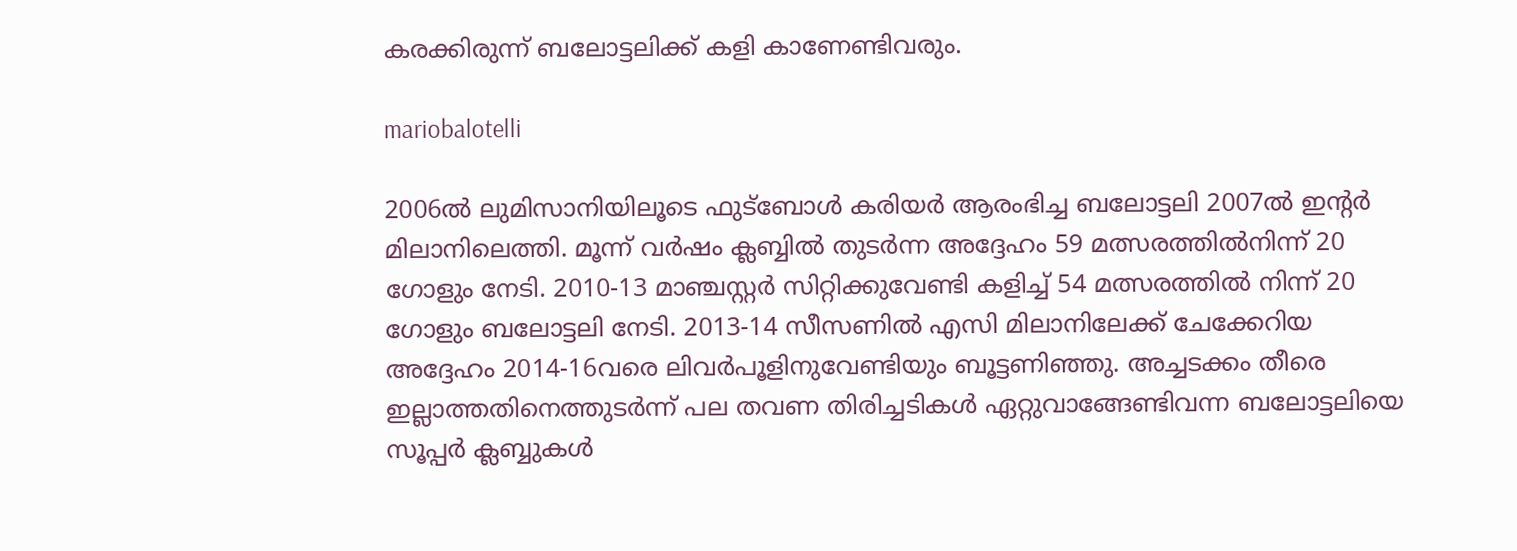കരക്കിരുന്ന് ബലോട്ടലിക്ക് കളി കാണേണ്ടിവരും.

mariobalotelli

2006ല്‍ ലുമിസാനിയിലൂടെ ഫുട്‌ബോള്‍ കരിയര്‍ ആരംഭിച്ച ബലോട്ടലി 2007ല്‍ ഇന്റര്‍ മിലാനിലെത്തി. മൂന്ന് വര്‍ഷം ക്ലബ്ബില്‍ തുടര്‍ന്ന അദ്ദേഹം 59 മത്സരത്തില്‍നിന്ന് 20 ഗോളും നേടി. 2010-13 മാഞ്ചസ്റ്റര്‍ സിറ്റിക്കുവേണ്ടി കളിച്ച് 54 മത്സരത്തില്‍ നിന്ന് 20 ഗോളും ബലോട്ടലി നേടി. 2013-14 സീസണില്‍ എസി മിലാനിലേക്ക് ചേക്കേറിയ അദ്ദേഹം 2014-16വരെ ലിവര്‍പൂളിനുവേണ്ടിയും ബൂട്ടണിഞ്ഞു. അച്ചടക്കം തീരെ ഇല്ലാത്തതിനെത്തുടര്‍ന്ന് പല തവണ തിരിച്ചടികള്‍ ഏറ്റുവാങ്ങേണ്ടിവന്ന ബലോട്ടലിയെ സൂപ്പര്‍ ക്ലബ്ബുകള്‍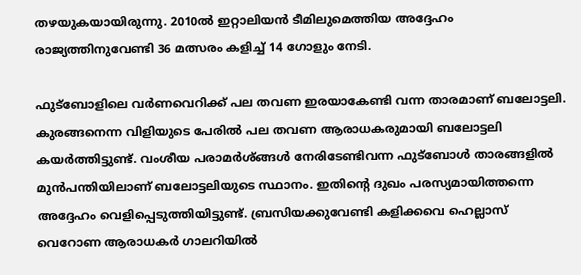തഴയുകയായിരുന്നു. 2010ല്‍ ഇറ്റാലിയന്‍ ടീമിലുമെത്തിയ അദ്ദേഹം രാജ്യത്തിനുവേണ്ടി 36 മത്സരം കളിച്ച് 14 ഗോളും നേടി.

ഫുട്‌ബോളിലെ വര്‍ണവെറിക്ക് പല തവണ ഇരയാകേണ്ടി വന്ന താരമാണ് ബലോട്ടലി. കുരങ്ങനെന്ന വിളിയുടെ പേരില്‍ പല തവണ ആരാധകരുമായി ബലോട്ടലി കയര്‍ത്തിട്ടുണ്ട്. വംശീയ പരാമര്‍ശ്ങ്ങള്‍ നേരിടേണ്ടിവന്ന ഫുട്‌ബോള്‍ താരങ്ങളില്‍ മുന്‍പന്തിയിലാണ് ബലോട്ടലിയുടെ സ്ഥാനം. ഇതിന്റെ ദുഖം പരസ്യമായിത്തന്നെ അദ്ദേഹം വെളിപ്പെടുത്തിയിട്ടുണ്ട്. ബ്രസിയക്കുവേണ്ടി കളിക്കവെ ഹെല്ലാസ് വെറോണ ആരാധകര്‍ ഗാലറിയില്‍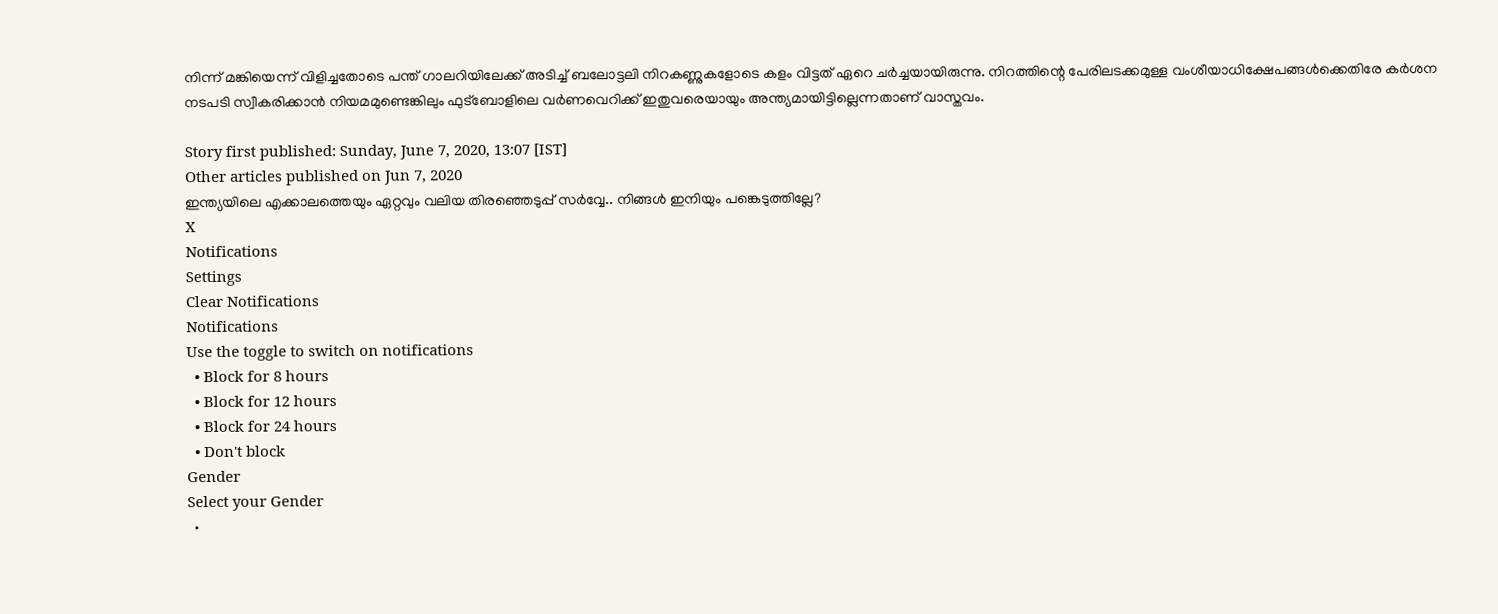നിന്ന് മങ്കിയെന്ന് വിളിച്ചതോടെ പന്ത് ഗാലറിയിലേക്ക് അടിച്ച് ബലോട്ടലി നിറകണ്ണുകളോടെ കളം വിട്ടത് ഏറെ ചര്‍ച്ചയായിരുന്നു. നിറത്തിന്റെ പേരിലടക്കമുള്ള വംശീയാധിക്ഷേപങ്ങള്‍ക്കെതിരേ കര്‍ശന നടപടി സ്വീകരിക്കാന്‍ നിയമമുണ്ടെങ്കിലും ഫുട്‌ബോളിലെ വര്‍ണവെറിക്ക് ഇതുവരെയായും അന്ത്യമായിട്ടില്ലെന്നതാണ് വാസ്തവം.

Story first published: Sunday, June 7, 2020, 13:07 [IST]
Other articles published on Jun 7, 2020
ഇന്ത്യയിലെ എക്കാലത്തെയും ഏറ്റവും വലിയ തിരഞ്ഞെടുപ്പ് സർവ്വേ.. നിങ്ങൾ ഇനിയും പങ്കെടുത്തില്ലേ?
X
Notifications
Settings
Clear Notifications
Notifications
Use the toggle to switch on notifications
  • Block for 8 hours
  • Block for 12 hours
  • Block for 24 hours
  • Don't block
Gender
Select your Gender
  •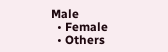Male
  • Female
  • Others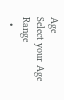Age
Select your Age Range
  •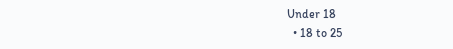Under 18
  • 18 to 25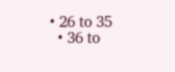• 26 to 35
  • 36 to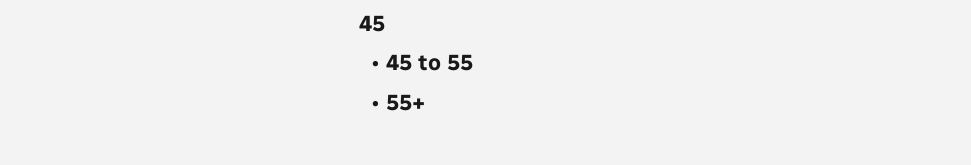45
  • 45 to 55
  • 55+